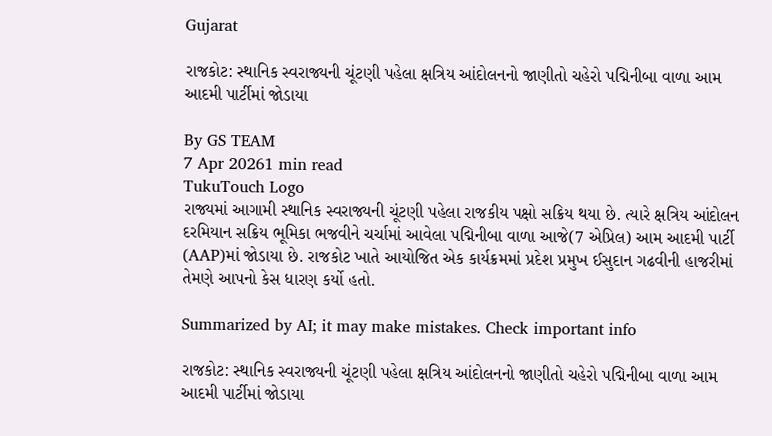Gujarat

રાજકોટ: સ્થાનિક સ્વરાજ્યની ચૂંટણી પહેલા ક્ષત્રિય આંદોલનનો જાણીતો ચહેરો પદ્મિનીબા વાળા આમ આદમી પાર્ટીમાં જોડાયા

By GS TEAM
7 Apr 20261 min read
TukuTouch Logo
રાજ્યમાં આગામી સ્થાનિક સ્વરાજ્યની ચૂંટણી પહેલા રાજકીય પક્ષો સક્રિય થયા છે. ત્યારે ક્ષત્રિય આંદોલન દરમિયાન સક્રિય ભૂમિકા ભજવીને ચર્ચામાં આવેલા પદ્મિનીબા વાળા આજે(7 એપ્રિલ) આમ આદમી પાર્ટી (AAP)માં જોડાયા છે. રાજકોટ ખાતે આયોજિત એક કાર્યક્રમમાં પ્રદેશ પ્રમુખ ઈસુદાન ગઢવીની હાજરીમાં તેમણે આપનો કેસ ધારણ કર્યો હતો.

Summarized by AI; it may make mistakes. Check important info

રાજકોટ: સ્થાનિક સ્વરાજ્યની ચૂંટણી પહેલા ક્ષત્રિય આંદોલનનો જાણીતો ચહેરો પદ્મિનીબા વાળા આમ આદમી પાર્ટીમાં જોડાયા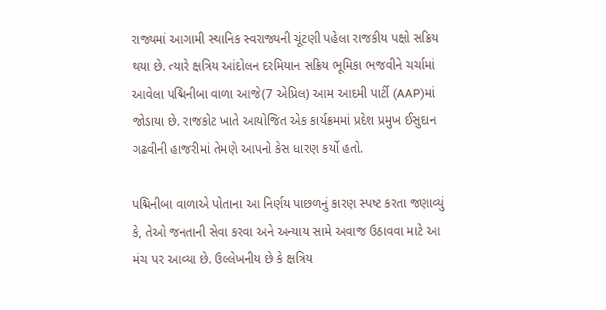રાજ્યમાં આગામી સ્થાનિક સ્વરાજ્યની ચૂંટણી પહેલા રાજકીય પક્ષો સક્રિય થયા છે. ત્યારે ક્ષત્રિય આંદોલન દરમિયાન સક્રિય ભૂમિકા ભજવીને ચર્ચામાં આવેલા પદ્મિનીબા વાળા આજે(7 એપ્રિલ) આમ આદમી પાર્ટી (AAP)માં જોડાયા છે. રાજકોટ ખાતે આયોજિત એક કાર્યક્રમમાં પ્રદેશ પ્રમુખ ઈસુદાન ગઢવીની હાજરીમાં તેમણે આપનો કેસ ધારણ કર્યો હતો.

પદ્મિનીબા વાળાએ પોતાના આ નિર્ણય પાછળનું કારણ સ્પષ્ટ કરતા જણાવ્યું કે, તેઓ જનતાની સેવા કરવા અને અન્યાય સામે અવાજ ઉઠાવવા માટે આ મંચ પર આવ્યા છે. ઉલ્લેખનીય છે કે ક્ષત્રિય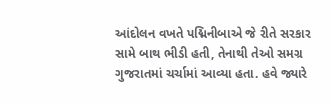આંદોલન વખતે પદ્મિનીબાએ જે રીતે સરકાર સામે બાથ ભીડી હતી, તેનાથી તેઓ સમગ્ર ગુજરાતમાં ચર્ચામાં આવ્યા હતા. હવે જ્યારે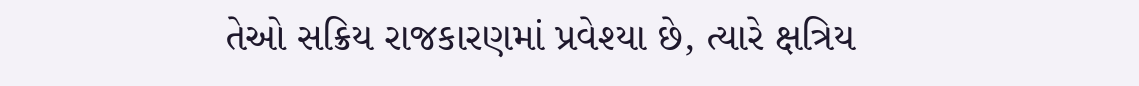તેઓ સક્રિય રાજકારણમાં પ્રવેશ્યા છે, ત્યારે ક્ષત્રિય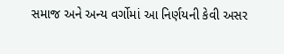સમાજ અને અન્ય વર્ગોમાં આ નિર્ણયની કેવી અસર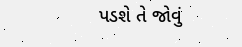પડશે તે જોવું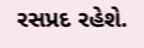રસપ્રદ રહેશે.